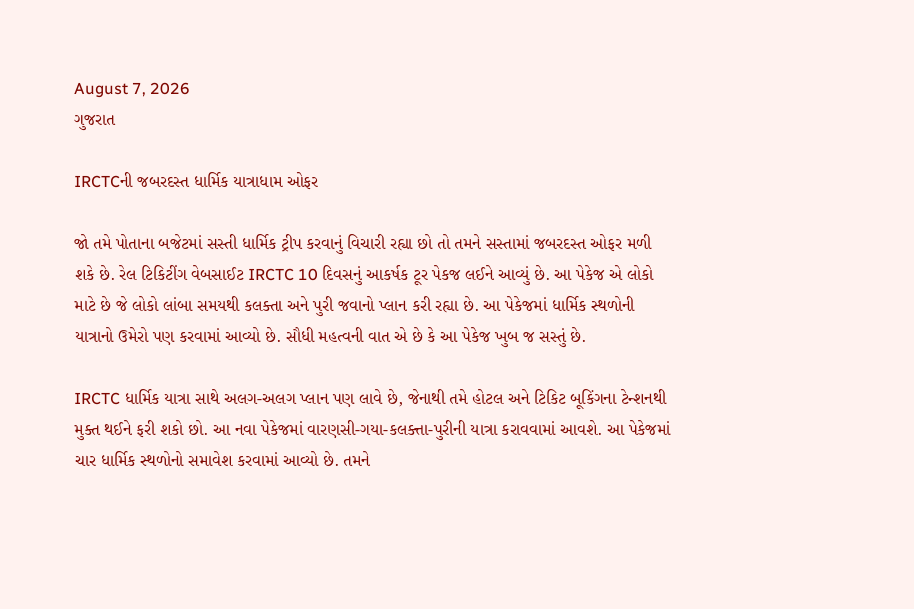August 7, 2026
ગુજરાત

IRCTCની જબરદસ્ત ધાર્મિક યાત્રાધામ ઓફર

જો તમે પોતાના બજેટમાં સસ્તી ધાર્મિક ટ્રીપ કરવાનું વિચારી રહ્યા છો તો તમને સસ્તામાં જબરદસ્ત ઓફર મળી શકે છે. રેલ ટિકિટીંગ વેબસાઈટ IRCTC 10 દિવસનું આકર્ષક ટૂર પેકજ લઈને આવ્યું છે. આ પેકેજ એ લોકો માટે છે જે લોકો લાંબા સમયથી કલક્તા અને પુરી જવાનો પ્લાન કરી રહ્યા છે. આ પેકેજમાં ધાર્મિક સ્થળોની યાત્રાનો ઉમેરો પણ કરવામાં આવ્યો છે. સૌધી મહત્વની વાત એ છે કે આ પેકેજ ખુબ જ સસ્તું છે.

IRCTC ધાર્મિક યાત્રા સાથે અલગ-અલગ પ્લાન પણ લાવે છે, જેનાથી તમે હોટલ અને ટિકિટ બૂકિંગના ટેન્શનથી મુક્ત થઈને ફરી શકો છો. આ નવા પેકેજમાં વારણસી-ગયા-કલક્ત્તા-પુરીની યાત્રા કરાવવામાં આવશે. આ પેકેજમાં ચાર ધાર્મિક સ્થળોનો સમાવેશ કરવામાં આવ્યો છે. તમને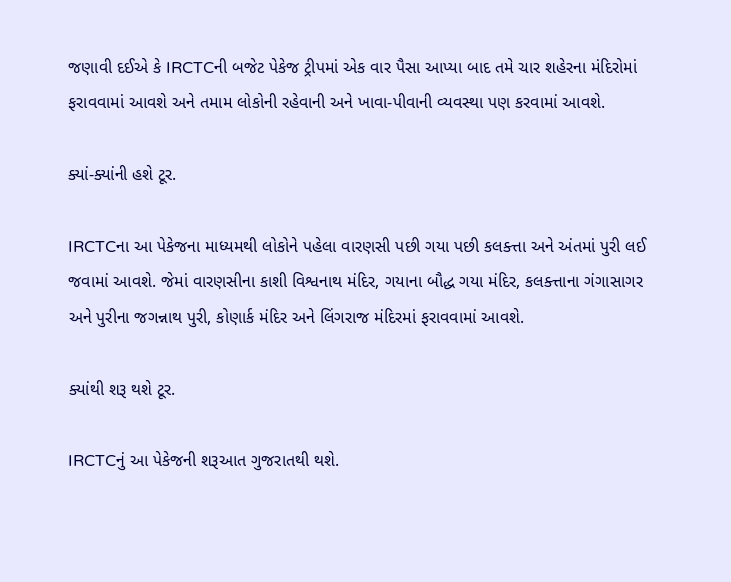જણાવી દઈએ કે IRCTCની બજેટ પેકેજ ટ્રીપમાં એક વાર પૈસા આપ્યા બાદ તમે ચાર શહેરના મંદિરોમાં ફરાવવામાં આવશે અને તમામ લોકોની રહેવાની અને ખાવા-પીવાની વ્યવસ્થા પણ કરવામાં આવશે.

ક્યાં-ક્યાંની હશે ટૂર.

IRCTCના આ પેકેજના માધ્યમથી લોકોને પહેલા વારણસી પછી ગયા પછી કલક્ત્તા અને અંતમાં પુરી લઈ જવામાં આવશે. જેમાં વારણસીના કાશી વિશ્વનાથ મંદિર, ગયાના બૌદ્ધ ગયા મંદિર, કલક્ત્તાના ગંગાસાગર અને પુરીના જગન્નાથ પુરી, કોણાર્ક મંદિર અને લિંગરાજ મંદિરમાં ફરાવવામાં આવશે.

ક્યાંથી શરૂ થશે ટૂર.

IRCTCનું આ પેકેજની શરૂઆત ગુજરાતથી થશે.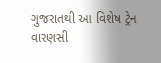ગુજરાતથી આ વિશેષ ટ્રેન વારણસી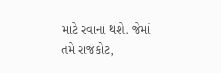માટે રવાના થશે. જેમાં તમે રાજકોટ,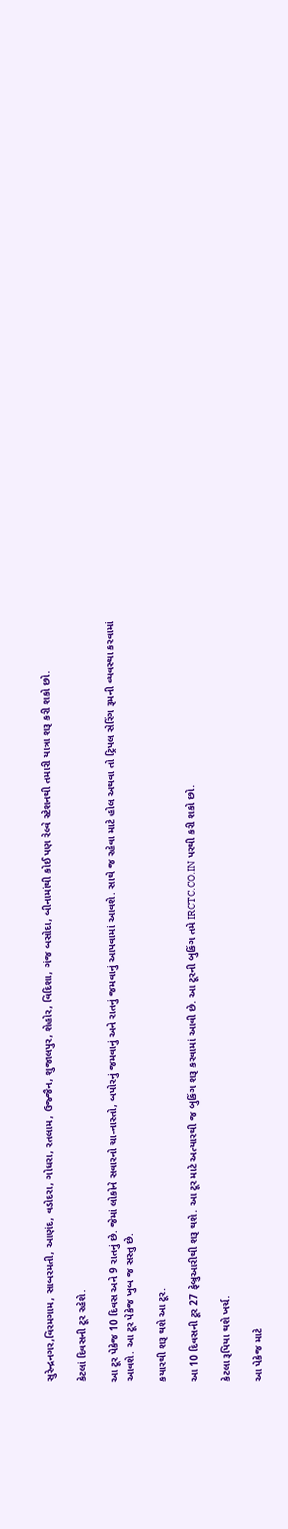સુરેન્દ્રનગર,વિરમગામ, સાબરમતી, આણંદ, વડોદરા, ગોધરા, રતલામ, ઉજ્જૈન, શુજાલપુર, શેહોર, વિદિશા, ગંજ બસોદા, બીનામાંથી કોઈ પણ રેલ્વે સ્ટેશનથી તમારી યાત્રા શરૂ કરી શકો છો.

કેટલાં દિવસની ટૂર રહેશે.

આ ટૂર પેકેજ 10 દિવસ અને 9 રાતનું છે. જેમાં લોકોને સવારનો ચા-નાસ્તો, બપોરનું જમવાનું અને રાતનું જમવાનું આપવામાં આવશે. સાથે જ રહેવા માટે હોલ અથવા તો ટ્રિપલ સેરિંગ રૂમની વ્યવસ્થા કરવામાં આવશે. આ ટૂર પેકેજ ખુબ જ સસ્તુ છે.

કયારથી શરૂ થશે આ ટૂર.

આ 10 દિવસની ટૂર 27 ફેબ્રુઆરીથી શરૂ થશે. આ ટૂર માટે અત્યારથી જ બુકિંગ શરૂ કરવામાં આવી છે. આ ટૂરની બુકિંગ તમે IRCTC.CO.IN પરથી કરી શકો છો.

કેટલા રૂપિયા થશે ખર્ચ.

આ પેકેજ માટે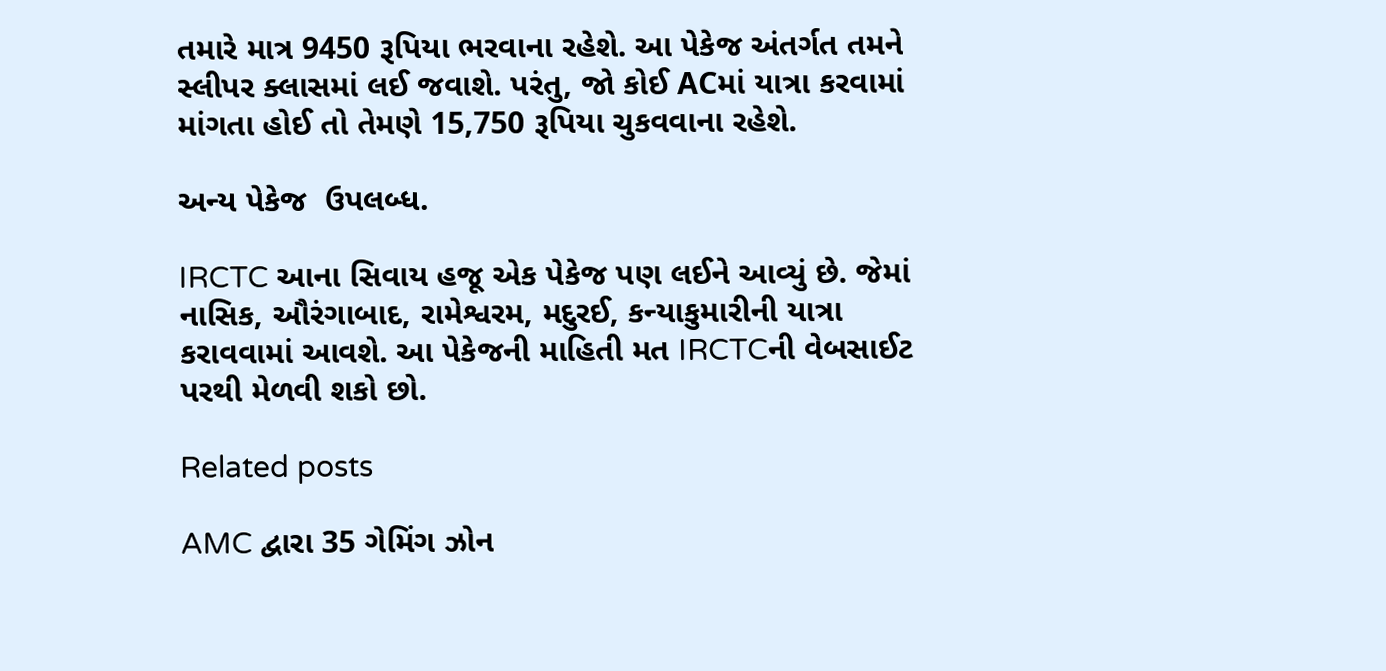તમારે માત્ર 9450 રૂપિયા ભરવાના રહેશે. આ પેકેજ અંતર્ગત તમને સ્લીપર ક્લાસમાં લઈ જવાશે. પરંતુ, જો કોઈ ACમાં યાત્રા કરવામાં માંગતા હોઈ તો તેમણે 15,750 રૂપિયા ચુકવવાના રહેશે.

અન્ય પેકેજ  ઉપલબ્ધ.

IRCTC આના સિવાય હજૂ એક પેકેજ પણ લઈને આવ્યું છે. જેમાં નાસિક, ઔરંગાબાદ, રામેશ્વરમ, મદુરઈ, કન્યાકુમારીની યાત્રા કરાવવામાં આવશે. આ પેકેજની માહિતી મત IRCTCની વેબસાઈટ પરથી મેળવી શકો છો.

Related posts

AMC દ્વારા 35 ગેમિંગ ઝોન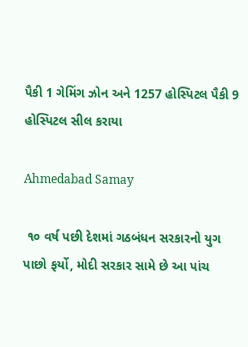પૈકી 1 ગેમિંગ ઝોન અને 1257 હોસ્પિટલ પૈકી 9 હોસ્પિટલ સીલ કરાયા

Ahmedabad Samay

 ૧૦ વર્ષ પછી દેશમાં ગઠબંધન સરકારનો યુગ પાછો ફર્યો, મોદી સરકાર સામે છે આ પાંચ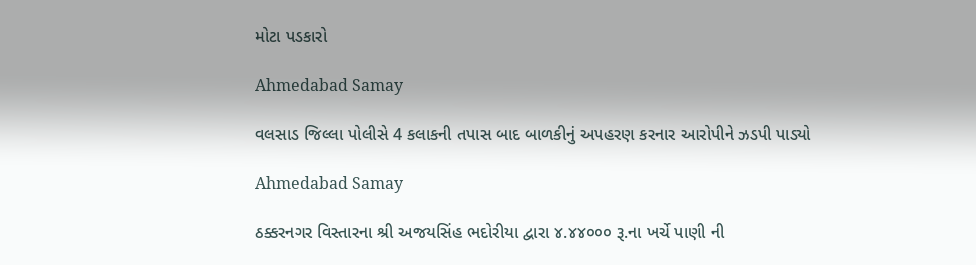મોટા પડકારો

Ahmedabad Samay

વલસાડ જિલ્લા પોલીસે 4 કલાકની તપાસ બાદ બાળકીનું અપહરણ કરનાર આરોપીને ઝડપી પાડ્યો

Ahmedabad Samay

ઠક્કરનગર વિસ્તારના શ્રી અજયસિંહ ભદોરીયા દ્વારા ૪.૪૪૦૦૦ રૂ.ના ખર્ચે પાણી ની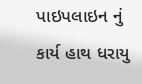પાઇપલાઇન નું કાર્ય હાથ ધરાયુ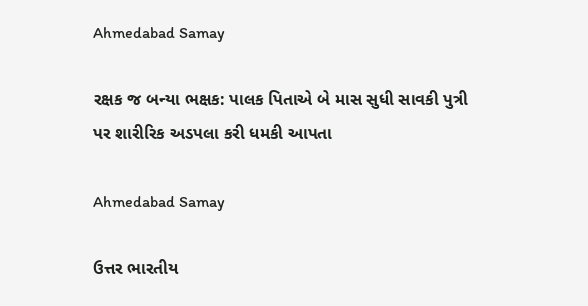Ahmedabad Samay

રક્ષક જ બન્યા ભક્ષક: પાલક પિતાએ બે માસ સુધી સાવકી પુત્રી પર શારીરિક અડપલા કરી ધમકી આપતા

Ahmedabad Samay

ઉત્તર ભારતીય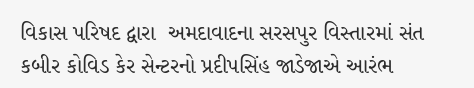વિકાસ પરિષદ દ્વારા  અમદાવાદના સરસપુર વિસ્તારમાં સંત કબીર કોવિડ કેર સેન્ટરનો પ્રદીપસિંહ જાડેજાએ આરંભ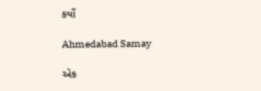કર્યો

Ahmedabad Samay

એક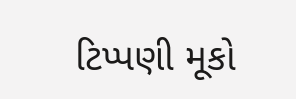ટિપ્પણી મૂકો